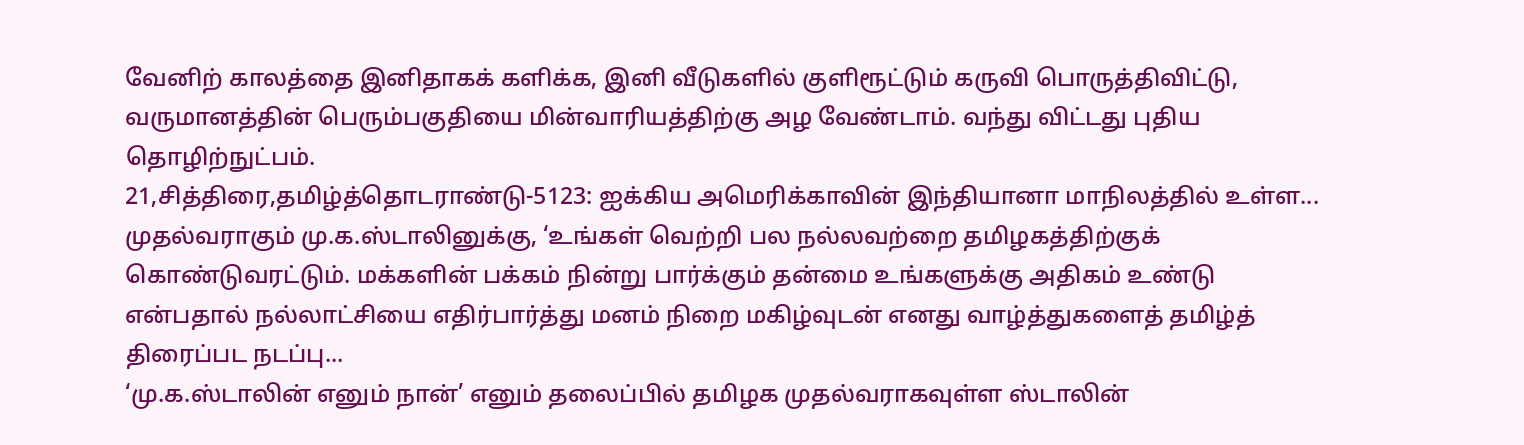வேனிற் காலத்தை இனிதாகக் களிக்க, இனி வீடுகளில் குளிரூட்டும் கருவி பொருத்திவிட்டு, வருமானத்தின் பெரும்பகுதியை மின்வாரியத்திற்கு அழ வேண்டாம். வந்து விட்டது புதிய தொழிற்நுட்பம்.
21,சித்திரை,தமிழ்த்தொடராண்டு-5123: ஐக்கிய அமெரிக்காவின் இந்தியானா மாநிலத்தில் உள்ள...
முதல்வராகும் மு.க.ஸ்டாலினுக்கு, ‘உங்கள் வெற்றி பல நல்லவற்றை தமிழகத்திற்குக் கொண்டுவரட்டும். மக்களின் பக்கம் நின்று பார்க்கும் தன்மை உங்களுக்கு அதிகம் உண்டு என்பதால் நல்லாட்சியை எதிர்பார்த்து மனம் நிறை மகிழ்வுடன் எனது வாழ்த்துகளைத் தமிழ்த் திரைப்பட நடப்பு...
‘மு.க.ஸ்டாலின் எனும் நான்’ எனும் தலைப்பில் தமிழக முதல்வராகவுள்ள ஸ்டாலின்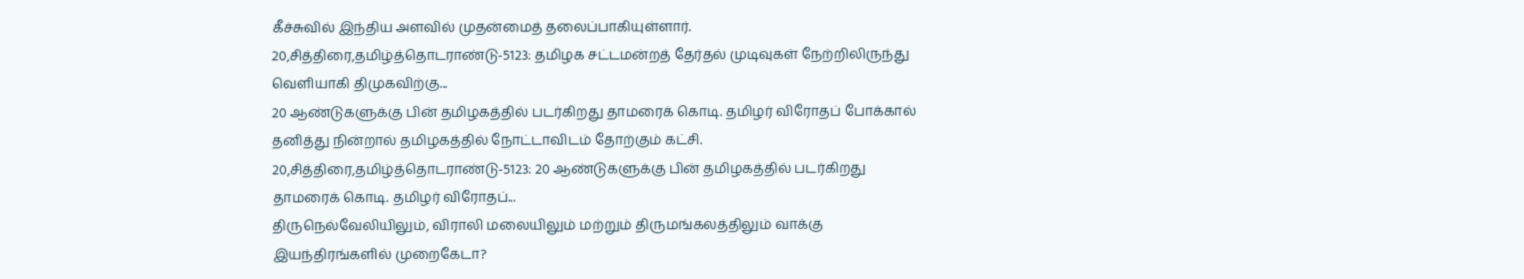கீச்சுவில் இந்திய அளவில் முதன்மைத் தலைப்பாகியுள்ளார்.
20,சித்திரை,தமிழ்த்தொடராண்டு-5123: தமிழக சட்டமன்றத் தேர்தல் முடிவுகள் நேற்றிலிருந்து வெளியாகி திமுகவிற்கு...
20 ஆண்டுகளுக்கு பின் தமிழகத்தில் படர்கிறது தாமரைக் கொடி. தமிழர் விரோதப் போக்கால் தனித்து நின்றால் தமிழகத்தில் நோட்டாவிடம் தோற்கும் கட்சி.
20,சித்திரை,தமிழ்த்தொடராண்டு-5123: 20 ஆண்டுகளுக்கு பின் தமிழகத்தில் படர்கிறது தாமரைக் கொடி. தமிழர் விரோதப்...
திருநெல்வேலியிலும், விராலி மலையிலும் மற்றும் திருமங்கலத்திலும் வாக்கு இயந்திரங்களில் முறைகேடா?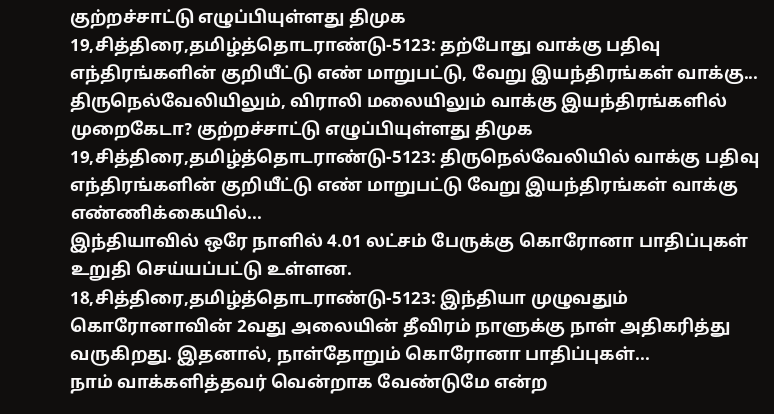குற்றச்சாட்டு எழுப்பியுள்ளது திமுக
19,சித்திரை,தமிழ்த்தொடராண்டு-5123: தற்போது வாக்கு பதிவு எந்திரங்களின் குறியீட்டு எண் மாறுபட்டு, வேறு இயந்திரங்கள் வாக்கு...
திருநெல்வேலியிலும், விராலி மலையிலும் வாக்கு இயந்திரங்களில் முறைகேடா? குற்றச்சாட்டு எழுப்பியுள்ளது திமுக
19,சித்திரை,தமிழ்த்தொடராண்டு-5123: திருநெல்வேலியில் வாக்கு பதிவு எந்திரங்களின் குறியீட்டு எண் மாறுபட்டு வேறு இயந்திரங்கள் வாக்கு எண்ணிக்கையில்...
இந்தியாவில் ஒரே நாளில் 4.01 லட்சம் பேருக்கு கொரோனா பாதிப்புகள் உறுதி செய்யப்பட்டு உள்ளன.
18,சித்திரை,தமிழ்த்தொடராண்டு-5123: இந்தியா முழுவதும் கொரோனாவின் 2வது அலையின் தீவிரம் நாளுக்கு நாள் அதிகரித்து வருகிறது. இதனால், நாள்தோறும் கொரோனா பாதிப்புகள்...
நாம் வாக்களித்தவர் வென்றாக வேண்டுமே என்ற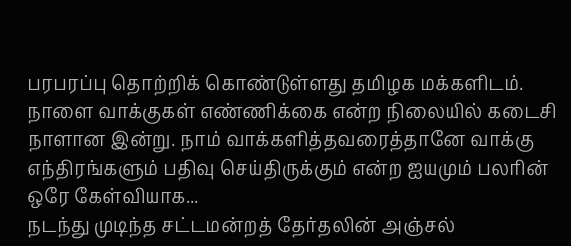பரபரப்பு தொற்றிக் கொண்டுள்ளது தமிழக மக்களிடம். நாளை வாக்குகள் எண்ணிக்கை என்ற நிலையில் கடைசி நாளான இன்று. நாம் வாக்களித்தவரைத்தானே வாக்கு எந்திரங்களும் பதிவு செய்திருக்கும் என்ற ஐயமும் பலரின் ஒரே கேள்வியாக...
நடந்து முடிந்த சட்டமன்றத் தேர்தலின் அஞ்சல்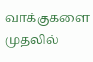வாக்குகளை முதலில்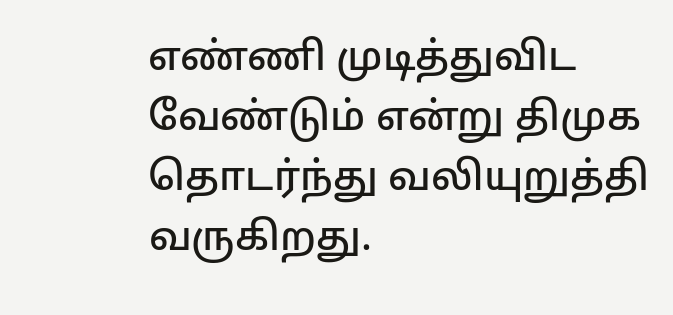எண்ணி முடித்துவிட வேண்டும் என்று திமுக தொடர்ந்து வலியுறுத்தி வருகிறது.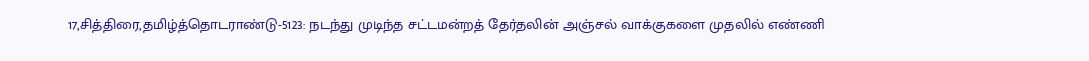17,சித்திரை,தமிழ்த்தொடராண்டு-5123: நடந்து முடிந்த சட்டமன்றத் தேர்தலின் அஞ்சல் வாக்குகளை முதலில் எண்ணி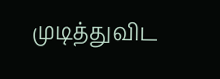முடித்துவிட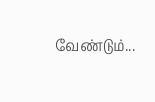வேண்டும்...